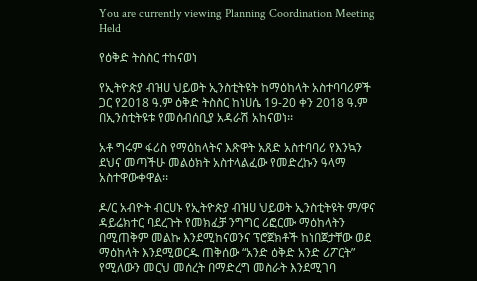You are currently viewing Planning Coordination Meeting Held

የዕቅድ ትስስር ተከናወነ

የኢትዮጵያ ብዝሀ ህይወት ኢንስቲትዩት ከማዕከላት አስተባባሪዎች ጋር የ2018 ዓ.ም ዕቅድ ትስስር ከነሀሴ 19-20 ቀን 2018 ዓ.ም በኢንስቲትዩቱ የመሰብሰቢያ አዳራሽ አከናወነ፡፡

አቶ ግሩም ፋሪስ የማዕከላትና እጽዋት አጸድ አስተባባሪ የእንኳን ደህና መጣችሁ መልዕክት አስተላልፈው የመድረኩን ዓላማ አስተዋውቀዋል፡፡

ዶ/ር አብዮት ብርሀኑ የኢትዮጵያ ብዝሀ ህይወት ኢንስቲትዩት ም/ዋና ዳይሬክተር ባደረጉት የመክፈቻ ንግግር ሪፎርሙ ማዕከላትን በሚጠቅም መልኩ እንደሚከናወንና ፕሮጀክቶች ከነበጀታቸው ወደ ማዕከላት እንደሚወርዱ ጠቅሰው “አንድ ዕቅድ አንድ ሪፖርት” የሚለውን መርህ መሰረት በማድረግ መስራት እንደሚገባ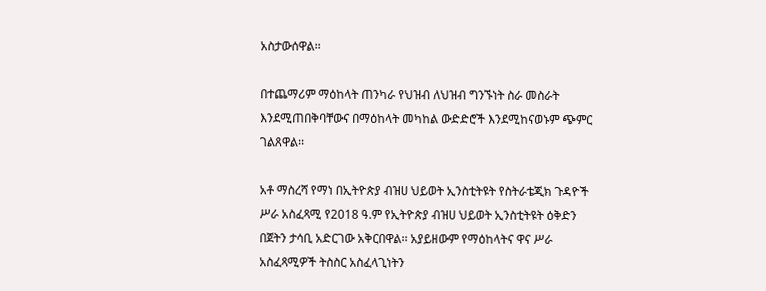አስታውሰዋል፡፡

በተጨማሪም ማዕከላት ጠንካራ የህዝብ ለህዝብ ግንኙነት ስራ መስራት እንደሚጠበቅባቸውና በማዕከላት መካከል ውድድሮች እንደሚከናወኑም ጭምር ገልጸዋል፡፡

አቶ ማስረሻ የማነ በኢትዮጵያ ብዝሀ ህይወት ኢንስቲትዩት የስትራቴጂክ ጉዳዮች ሥራ አስፈጻሚ የ2018 ዓ.ም የኢትዮጵያ ብዝሀ ህይወት ኢንስቲትዩት ዕቅድን በጀትን ታሳቢ አድርገው አቅርበዋል፡፡ አያይዘውም የማዕከላትና ዋና ሥራ አስፈጻሚዎች ትስስር አስፈላጊነትን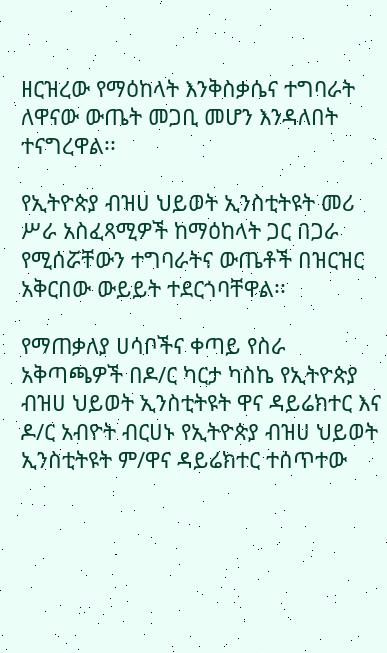ዘርዝረው የማዕከላት እንቅስቃሴና ተግባራት ለዋናው ውጤት መጋቢ መሆን እንዳለበት ተናግረዋል፡፡

የኢትዮጵያ ብዝሀ ህይወት ኢንስቲትዩት መሪ ሥራ አስፈጻሚዎች ከማዕከላት ጋር በጋራ የሚሰሯቸውን ተግባራትና ውጤቶች በዝርዝር አቅርበው ውይይት ተደርጎባቸዋል፡፡

የማጠቃለያ ሀሳቦችና ቀጣይ የስራ አቅጣጫዎች በዶ/ር ካርታ ካስኬ የኢትዮጵያ ብዝሀ ህይወት ኢንስቲትዩት ዋና ዳይሬክተር እና ዶ/ር አብዮት ብርሀኑ የኢትዮጵያ ብዝሀ ህይወት ኢንስቲትዩት ም/ዋና ዳይሬክተር ተሰጥተው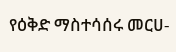የዕቅድ ማስተሳሰሩ መርሀ-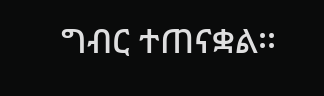ግብር ተጠናቋል፡፡